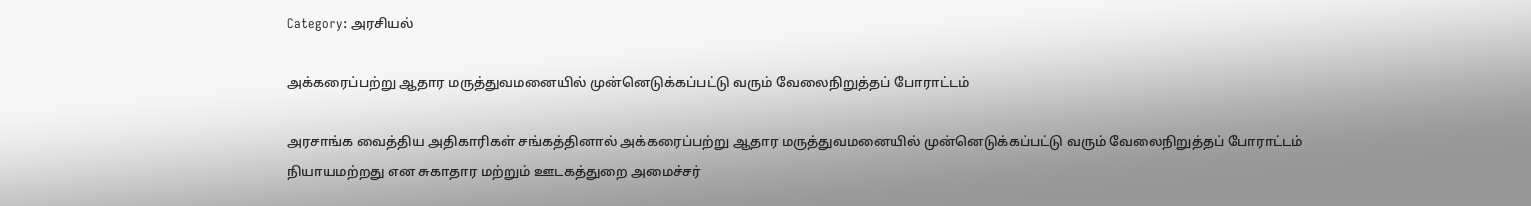Category: அரசியல்

அக்கரைப்பற்று ஆதார மருத்துவமனையில் முன்னெடுக்கப்பட்டு வரும் வேலைநிறுத்தப் போராட்டம்

அரசாங்க வைத்திய அதிகாரிகள் சங்கத்தினால் அக்கரைப்பற்று ஆதார மருத்துவமனையில் முன்னெடுக்கப்பட்டு வரும் வேலைநிறுத்தப் போராட்டம் நியாயமற்றது என சுகாதார மற்றும் ஊடகத்துறை அமைச்சர்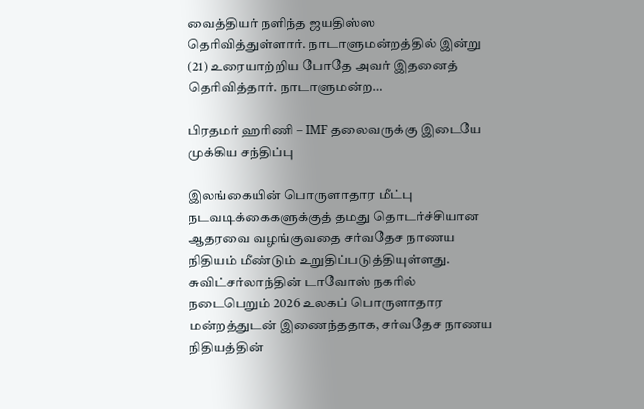வைத்தியர் நளிந்த ஜயதிஸ்ஸ தெரிவித்துள்ளார். நாடாளுமன்றத்தில் இன்று (21) உரையாற்றிய போதே அவர் இதனைத் தெரிவித்தார். நாடாளுமன்ற…

பிரதமர் ஹரிணி – IMF தலைவருக்கு இடையே முக்கிய சந்திப்பு

இலங்கையின் பொருளாதார மீட்பு நடவடிக்கைகளுக்குத் தமது தொடர்ச்சியான ஆதரவை வழங்குவதை சர்வதேச நாணய நிதியம் மீண்டும் உறுதிப்படுத்தியுள்ளது. சுவிட்சர்லாந்தின் டாவோஸ் நகரில் நடைபெறும் 2026 உலகப் பொருளாதார மன்றத்துடன் இணைந்ததாக, சர்வதேச நாணய நிதியத்தின்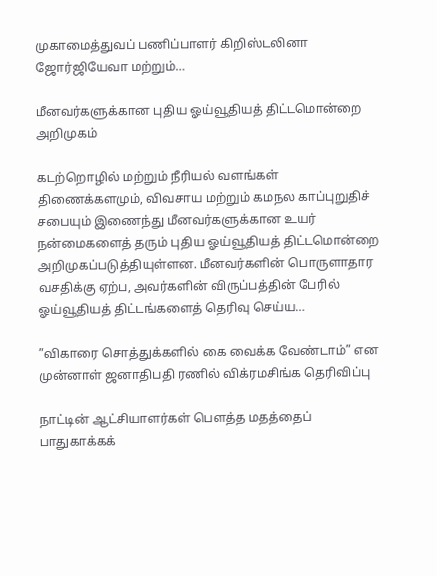முகாமைத்துவப் பணிப்பாளர் கிறிஸ்டலினா ஜோர்ஜியேவா மற்றும்…

மீனவர்களுக்கான புதிய ஓய்வூதியத் திட்டமொன்றை அறிமுகம்

கடற்றொழில் மற்றும் நீரியல் வளங்கள் திணைக்களமும், விவசாய மற்றும் கமநல காப்புறுதிச் சபையும் இணைந்து மீனவர்களுக்கான உயர் நன்மைகளைத் தரும் புதிய ஓய்வூதியத் திட்டமொன்றை அறிமுகப்படுத்தியுள்ளன. மீனவர்களின் பொருளாதார வசதிக்கு ஏற்ப, அவர்களின் விருப்பத்தின் பேரில் ஓய்வூதியத் திட்டங்களைத் தெரிவு செய்ய…

”விகாரை சொத்துக்களில் கை வைக்க வேண்டாம்” என முன்னாள் ஜனாதிபதி ரணில் விக்ரமசிங்க தெரிவிப்பு

நாட்டின் ஆட்சியாளர்கள் பௌத்த மதத்தைப் பாதுகாக்கக்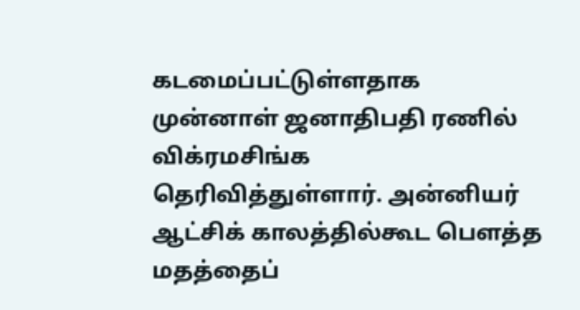கடமைப்பட்டுள்ளதாக முன்னாள் ஜனாதிபதி ரணில் விக்ரமசிங்க தெரிவித்துள்ளார். அன்னியர் ஆட்சிக் காலத்தில்கூட பௌத்த மதத்தைப்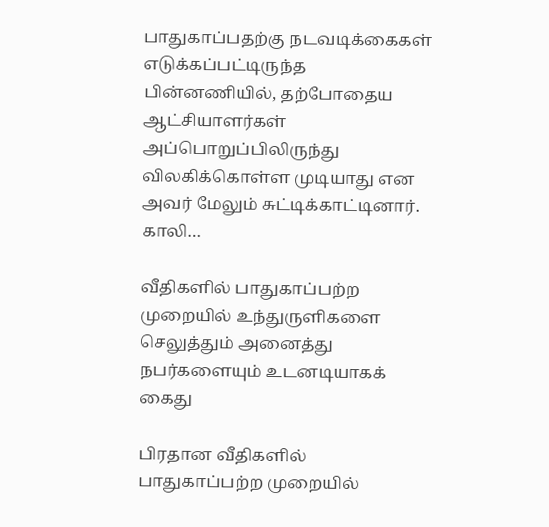பாதுகாப்பதற்கு நடவடிக்கைகள் எடுக்கப்பட்டிருந்த பின்னணியில், தற்போதைய ஆட்சியாளர்கள் அப்பொறுப்பிலிருந்து விலகிக்கொள்ள முடியாது என அவர் மேலும் சுட்டிக்காட்டினார். காலி…

வீதிகளில் பாதுகாப்பற்ற முறையில் உந்துருளிகளை செலுத்தும் அனைத்து நபர்களையும் உடனடியாகக் கைது

பிரதான வீதிகளில் பாதுகாப்பற்ற முறையில்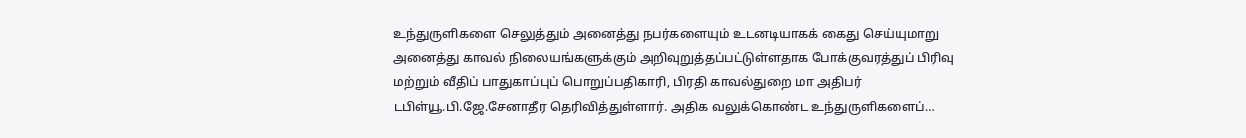உந்துருளிகளை செலுத்தும் அனைத்து நபர்களையும் உடனடியாகக் கைது செய்யுமாறு அனைத்து காவல் நிலையங்களுக்கும் அறிவுறுத்தப்பட்டுள்ளதாக போக்குவரத்துப் பிரிவு மற்றும் வீதிப் பாதுகாப்புப் பொறுப்பதிகாரி, பிரதி காவல்துறை மா அதிபர் டபிள்யூ.பி.ஜே.சேனாதீர தெரிவித்துள்ளார். அதிக வலுக்கொண்ட உந்துருளிகளைப்…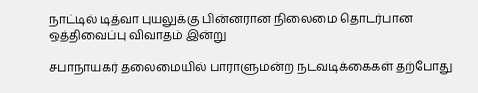நாட்டில் டித்வா புயலுக்கு பின்னரான நிலைமை தொடர்பான ஒத்திவைப்பு விவாதம் இன்று

சபாநாயகர் தலைமையில் பாராளுமன்ற நடவடிக்கைகள் தற்போது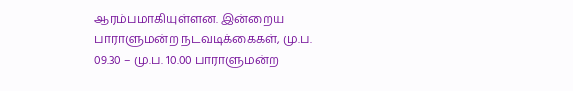ஆரம்பமாகியுள்ளன. இன்றைய பாராளுமன்ற நடவடிக்கைகள், மு.ப. 09.30 – மு.ப. 10.00 பாராளுமன்ற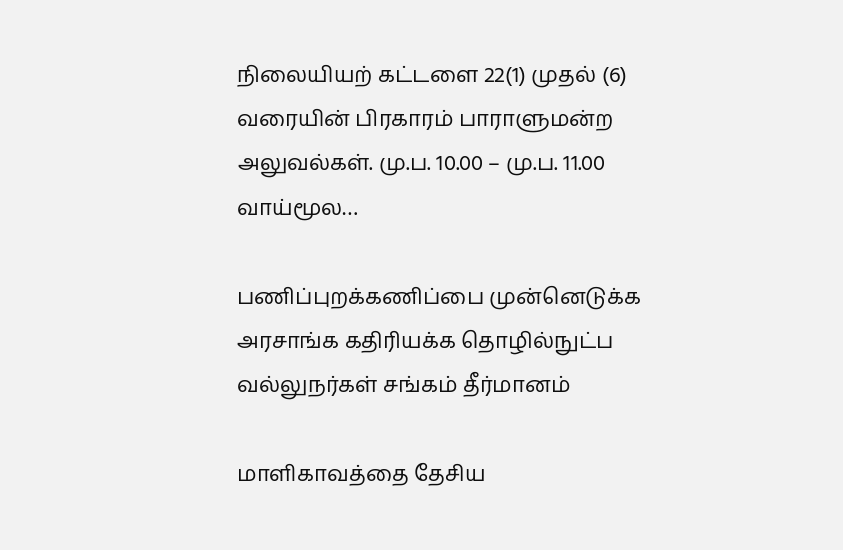நிலையியற் கட்டளை 22(1) முதல் (6) வரையின் பிரகாரம் பாராளுமன்ற அலுவல்கள். மு.ப. 10.00 – மு.ப. 11.00 வாய்மூல…

பணிப்புறக்கணிப்பை முன்னெடுக்க அரசாங்க கதிரியக்க தொழில்நுட்ப வல்லுநர்கள் சங்கம் தீர்மானம்

மாளிகாவத்தை தேசிய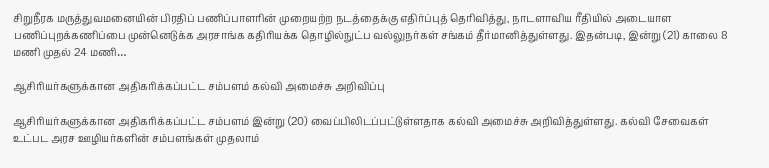சிறுநீரக மருத்துவமனையின் பிரதிப் பணிப்பாளரின் முறையற்ற நடத்தைக்கு எதிர்ப்புத் தெரிவித்து, நாடளாவிய ரீதியில் அடையாள பணிப்புறக்கணிப்பை முன்னெடுக்க அரசாங்க கதிரியக்க தொழில்நுட்ப வல்லுநர்கள் சங்கம் தீர்மானித்துள்ளது. இதன்படி, இன்று (21) காலை 8 மணி முதல் 24 மணி…

ஆசிரியர்களுக்கான அதிகரிக்கப்பட்ட சம்பளம் கல்வி அமைச்சு அறிவிப்பு

ஆசிரியர்களுக்கான அதிகரிக்கப்பட்ட சம்பளம் இன்று (20) வைப்பிலிடப்பட்டுள்ளதாக கல்வி அமைச்சு அறிவித்துள்ளது. கல்வி சேவைகள் உட்பட அரச ஊழியர்களின் சம்பளங்கள் முதலாம்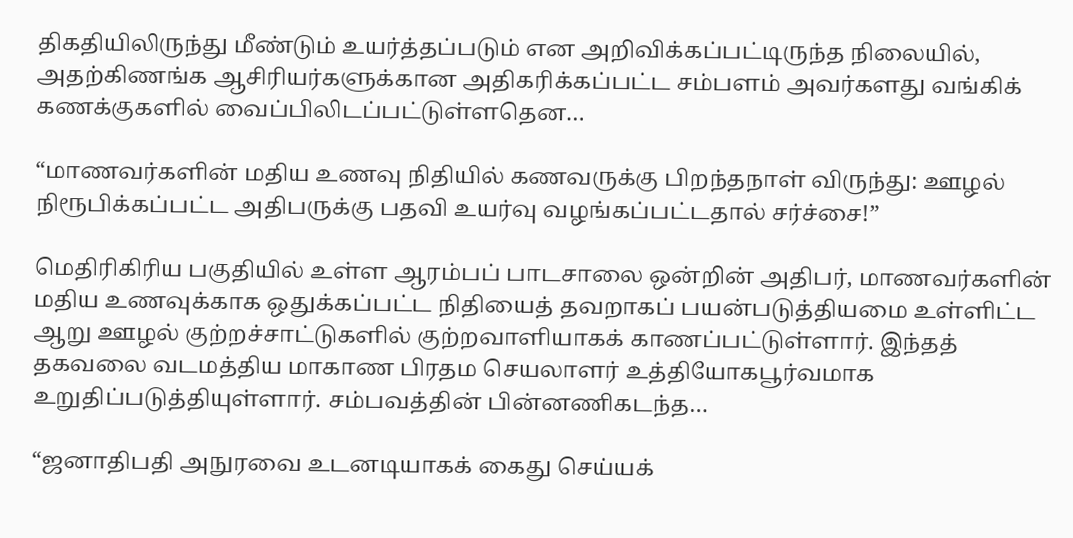திகதியிலிருந்து மீண்டும் உயர்த்தப்படும் என அறிவிக்கப்பட்டிருந்த நிலையில், அதற்கிணங்க ஆசிரியர்களுக்கான அதிகரிக்கப்பட்ட சம்பளம் அவர்களது வங்கிக் கணக்குகளில் வைப்பிலிடப்பட்டுள்ளதென…

“மாணவர்களின் மதிய உணவு நிதியில் கணவருக்கு பிறந்தநாள் விருந்து: ஊழல் நிரூபிக்கப்பட்ட அதிபருக்கு பதவி உயர்வு வழங்கப்பட்டதால் சர்ச்சை!”

மெதிரிகிரிய பகுதியில் உள்ள ஆரம்பப் பாடசாலை ஒன்றின் அதிபர், மாணவர்களின் மதிய உணவுக்காக ஒதுக்கப்பட்ட நிதியைத் தவறாகப் பயன்படுத்தியமை உள்ளிட்ட ஆறு ஊழல் குற்றச்சாட்டுகளில் குற்றவாளியாகக் காணப்பட்டுள்ளார். இந்தத் தகவலை வடமத்திய மாகாண பிரதம செயலாளர் உத்தியோகபூர்வமாக உறுதிப்படுத்தியுள்ளார். சம்பவத்தின் பின்னணிகடந்த…

“ஜனாதிபதி அநுரவை உடனடியாகக் கைது செய்யக்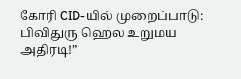கோரி CID-யில் முறைப்பாடு: பிவிதுரு ஹெல உறுமய அதிரடி!”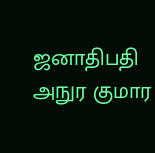ஜனாதிபதி அநுர குமார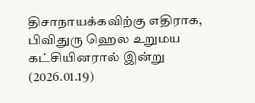திசாநாயக்கவிற்கு எதிராக, பிவிதுரு ஹெல உறுமய கட்சியினரால் இன்று (2026.01.19)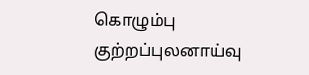கொழும்பு குற்றப்புலனாய்வு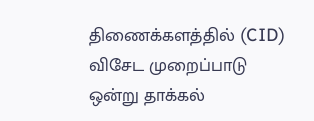திணைக்களத்தில் (CID) விசேட முறைப்பாடு ஒன்று தாக்கல்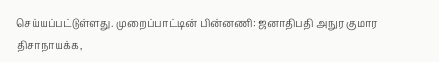செய்யப்பட்டுள்ளது. முறைப்பாட்டின் பின்னணி: ஜனாதிபதி அநுர குமார திசாநாயக்க,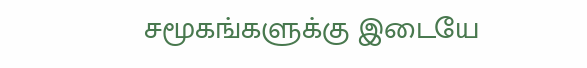சமூகங்களுக்கு இடையே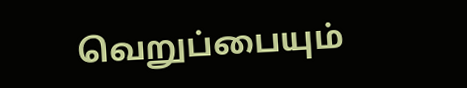வெறுப்பையும்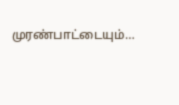முரண்பாட்டையும்…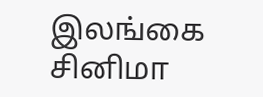இலங்கை சினிமா